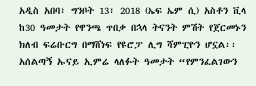አዲስ አበባ፣ ግንቦት 13፣ 2018 (ኤፍ ኤም ሲ) አስቶን ቪላ ከ30 ዓመታት የዋንጫ ጥበቃ በኋላ ትናንት ምሽት የጀርመኑን ክለብ ፍሬቡርግ በማሸነፍ የዩሮፓ ሊግ ሻምፒዮን ሆኗል፡፡
አሰልጣኝ ኡናይ ኢምሬ ላለፉት ዓመታት “የምንፈልገውን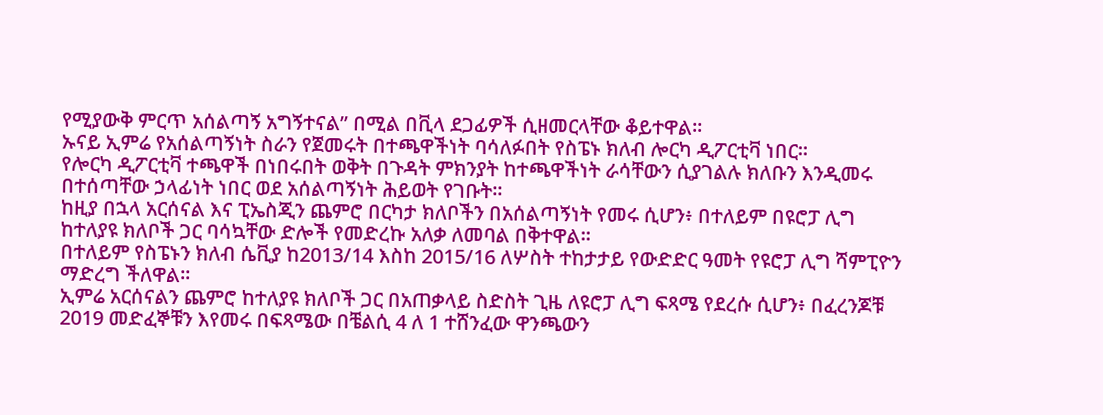የሚያውቅ ምርጥ አሰልጣኝ አግኝተናል” በሚል በቪላ ደጋፊዎች ሲዘመርላቸው ቆይተዋል፡፡
ኡናይ ኢምሬ የአሰልጣኝነት ስራን የጀመሩት በተጫዋችነት ባሳለፉበት የስፔኑ ክለብ ሎርካ ዲፖርቲቫ ነበር፡፡
የሎርካ ዲፖርቲቫ ተጫዋች በነበሩበት ወቅት በጉዳት ምክንያት ከተጫዋችነት ራሳቸውን ሲያገልሉ ክለቡን እንዲመሩ በተሰጣቸው ኃላፊነት ነበር ወደ አሰልጣኝነት ሕይወት የገቡት፡፡
ከዚያ በኋላ አርሰናል እና ፒኤስጂን ጨምሮ በርካታ ክለቦችን በአሰልጣኝነት የመሩ ሲሆን፥ በተለይም በዩሮፓ ሊግ ከተለያዩ ክለቦች ጋር ባሳኳቸው ድሎች የመድረኩ አለቃ ለመባል በቅተዋል፡፡
በተለይም የስፔኑን ክለብ ሴቪያ ከ2013/14 እስከ 2015/16 ለሦስት ተከታታይ የውድድር ዓመት የዩሮፓ ሊግ ሻምፒዮን ማድረግ ችለዋል፡፡
ኢምሬ አርሰናልን ጨምሮ ከተለያዩ ክለቦች ጋር በአጠቃላይ ስድስት ጊዜ ለዩሮፓ ሊግ ፍጻሜ የደረሱ ሲሆን፥ በፈረንጆቹ 2019 መድፈኞቹን እየመሩ በፍጻሜው በቼልሲ 4 ለ 1 ተሸንፈው ዋንጫውን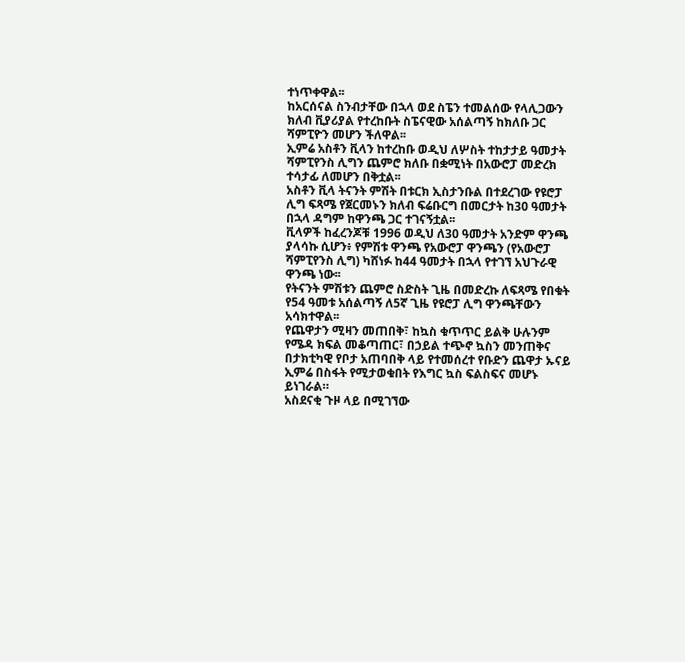ተነጥቀዋል፡፡
ከአርሰናል ስንብታቸው በኋላ ወደ ስፔን ተመልሰው የላሊጋውን ክለብ ቪያሪያል የተረከቡት ስፔናዊው አሰልጣኝ ከክለቡ ጋር ሻምፒዮን መሆን ችለዋል፡፡
ኢምሬ አስቶን ቪላን ከተረከቡ ወዲህ ለሦስት ተከታታይ ዓመታት ሻምፒየንስ ሊግን ጨምሮ ክለቡ በቋሚነት በአውሮፓ መድረክ ተሳታፊ ለመሆን በቅቷል፡፡
አስቶን ቪላ ትናንት ምሽት በቱርክ ኢስታንቡል በተደረገው የዩሮፓ ሊግ ፍጻሜ የጀርመኑን ክለብ ፍሬቡርግ በመርታት ከ30 ዓመታት በኋላ ዳግም ከዋንጫ ጋር ተገናኝቷል፡፡
ቪላዎች ከፈረንጆቹ 1996 ወዲህ ለ30 ዓመታት አንድም ዋንጫ ያላሳኩ ሲሆን፥ የምሽቱ ዋንጫ የአውሮፓ ዋንጫን (የአውሮፓ ሻምፒየንስ ሊግ) ካሸነፉ ከ44 ዓመታት በኋላ የተገኘ አህጉራዊ ዋንጫ ነው፡፡
የትናንት ምሽቱን ጨምሮ ስድስት ጊዜ በመድረኩ ለፍጻሜ የበቁት የ54 ዓመቱ አሰልጣኝ ለ5ኛ ጊዜ የዩሮፓ ሊግ ዋንጫቸውን አሳክተዋል፡፡
የጨዋታን ሚዛን መጠበቅ፣ ከኳስ ቁጥጥር ይልቅ ሁሉንም የሜዳ ክፍል መቆጣጠር፣ በኃይል ተጭኖ ኳስን መንጠቅና በታክቲካዊ የቦታ አጠባበቅ ላይ የተመሰረተ የቡድን ጨዋታ ኡናይ ኢምሬ በስፋት የሚታወቁበት የእግር ኳስ ፍልስፍና መሆኑ ይነገራል።
አስደናቂ ጉዞ ላይ በሚገኘው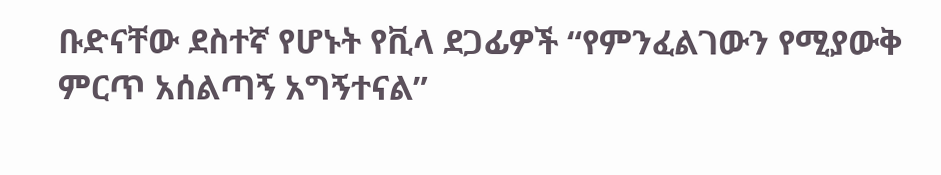ቡድናቸው ደስተኛ የሆኑት የቪላ ደጋፊዎች “የምንፈልገውን የሚያውቅ ምርጥ አሰልጣኝ አግኝተናል”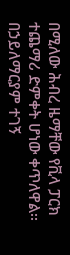በሚለው ሕብረ ዜማቸው የቪላ ፓርክ ተጨማሪ ድምቀት ሆነው ቀጥለዋል፡፡
በኃይለማርያም ተገኝ